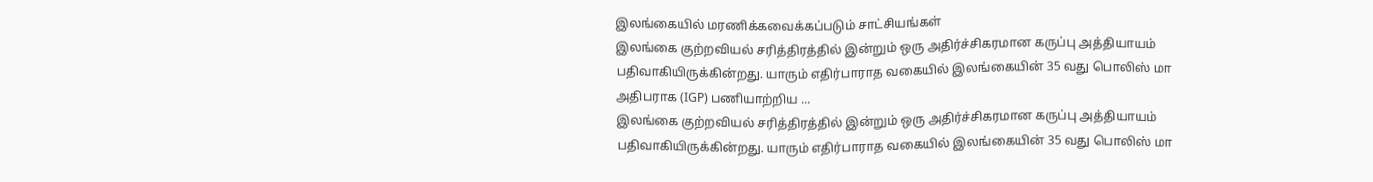இலங்கையில் மரணிக்கவைக்கப்படும் சாட்சியங்கள்
இலங்கை குற்றவியல் சரித்திரத்தில் இன்றும் ஒரு அதிர்ச்சிகரமான கருப்பு அத்தியாயம் பதிவாகியிருக்கின்றது. யாரும் எதிர்பாராத வகையில் இலங்கையின் 35 வது பொலிஸ் மா அதிபராக (IGP) பணியாற்றிய ...
இலங்கை குற்றவியல் சரித்திரத்தில் இன்றும் ஒரு அதிர்ச்சிகரமான கருப்பு அத்தியாயம் பதிவாகியிருக்கின்றது. யாரும் எதிர்பாராத வகையில் இலங்கையின் 35 வது பொலிஸ் மா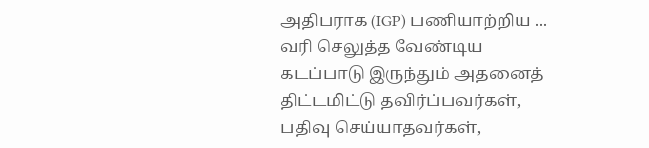அதிபராக (IGP) பணியாற்றிய ...
வரி செலுத்த வேண்டிய கடப்பாடு இருந்தும் அதனைத் திட்டமிட்டு தவிர்ப்பவர்கள், பதிவு செய்யாதவர்கள்,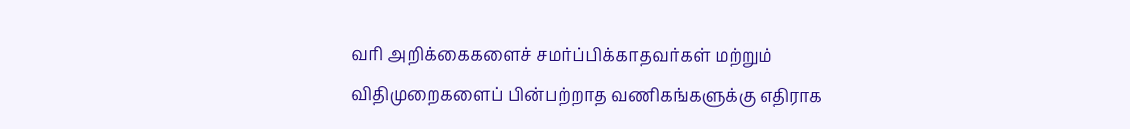வரி அறிக்கைகளைச் சமர்ப்பிக்காதவர்கள் மற்றும் விதிமுறைகளைப் பின்பற்றாத வணிகங்களுக்கு எதிராக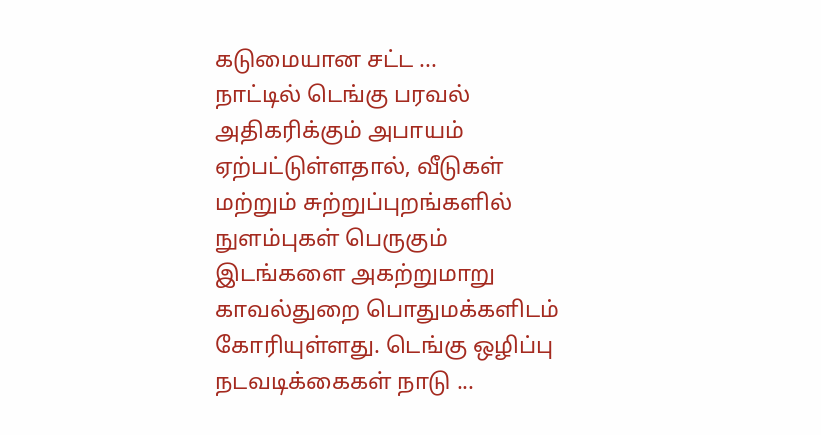கடுமையான சட்ட ...
நாட்டில் டெங்கு பரவல் அதிகரிக்கும் அபாயம் ஏற்பட்டுள்ளதால், வீடுகள் மற்றும் சுற்றுப்புறங்களில் நுளம்புகள் பெருகும் இடங்களை அகற்றுமாறு காவல்துறை பொதுமக்களிடம் கோரியுள்ளது. டெங்கு ஒழிப்பு நடவடிக்கைகள் நாடு ...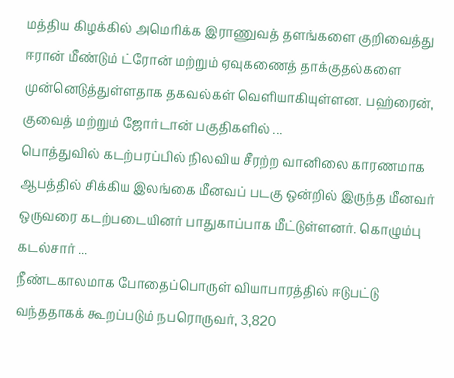மத்திய கிழக்கில் அமெரிக்க இராணுவத் தளங்களை குறிவைத்து ஈரான் மீண்டும் ட்ரோன் மற்றும் ஏவுகணைத் தாக்குதல்களை முன்னெடுத்துள்ளதாக தகவல்கள் வெளியாகியுள்ளன. பஹ்ரைன், குவைத் மற்றும் ஜோர்டான் பகுதிகளில் ...
பொத்துவில் கடற்பரப்பில் நிலவிய சீரற்ற வானிலை காரணமாக ஆபத்தில் சிக்கிய இலங்கை மீனவப் படகு ஒன்றில் இருந்த மீனவர் ஒருவரை கடற்படையினர் பாதுகாப்பாக மீட்டுள்ளனர். கொழும்பு கடல்சார் ...
நீண்டகாலமாக போதைப்பொருள் வியாபாரத்தில் ஈடுபட்டு வந்ததாகக் கூறப்படும் நபரொருவர், 3,820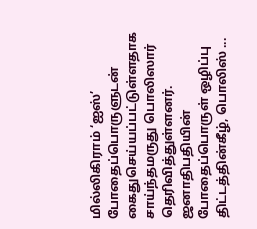மில்லிகிராம் ‘ஐஸ்’ போதைப்பொருளுடன் கைதுசெய்யப்பட்டுள்ளதாக சாய்ந்தமருது பொலிஸார் தெரிவித்துள்ளனர். ஜனாதிபதியின் போதைப்பொருள் ஒழிப்பு திட்டத்தின்கீழ், பொலிஸ் ...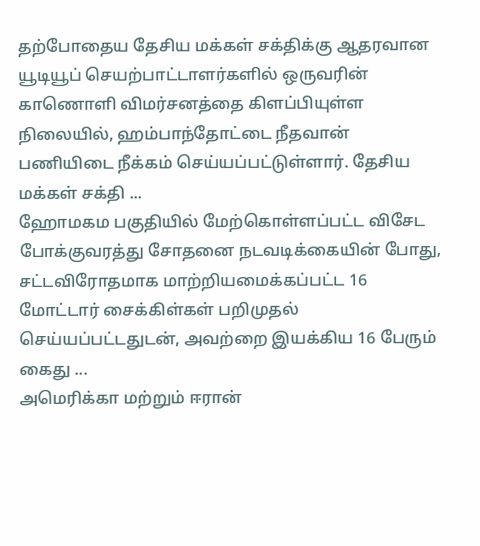தற்போதைய தேசிய மக்கள் சக்திக்கு ஆதரவான யூடியூப் செயற்பாட்டாளர்களில் ஒருவரின் காணொளி விமர்சனத்தை கிளப்பியுள்ள நிலையில், ஹம்பாந்தோட்டை நீதவான் பணியிடை நீக்கம் செய்யப்பட்டுள்ளார். தேசிய மக்கள் சக்தி ...
ஹோமகம பகுதியில் மேற்கொள்ளப்பட்ட விசேட போக்குவரத்து சோதனை நடவடிக்கையின் போது, சட்டவிரோதமாக மாற்றியமைக்கப்பட்ட 16 மோட்டார் சைக்கிள்கள் பறிமுதல் செய்யப்பட்டதுடன், அவற்றை இயக்கிய 16 பேரும் கைது ...
அமெரிக்கா மற்றும் ஈரான்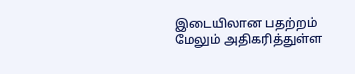இடையிலான பதற்றம் மேலும் அதிகரித்துள்ள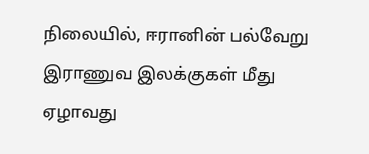நிலையில், ஈரானின் பல்வேறு இராணுவ இலக்குகள் மீது ஏழாவது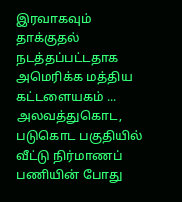இரவாகவும் தாக்குதல் நடத்தப்பட்டதாக அமெரிக்க மத்திய கட்டளையகம் ...
அலவத்துகொட, படுகொட பகுதியில் வீட்டு நிர்மாணப் பணியின் போது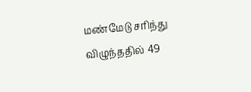மண்மேடு சரிந்து விழுந்ததில் 49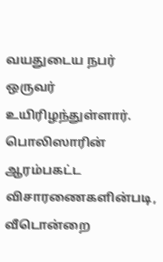வயதுடைய நபர் ஒருவர் உயிரிழந்துள்ளார். பொலிஸாரின் ஆரம்பகட்ட விசாரணைகளின்படி, வீடொன்றை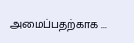அமைப்பதற்காக ...